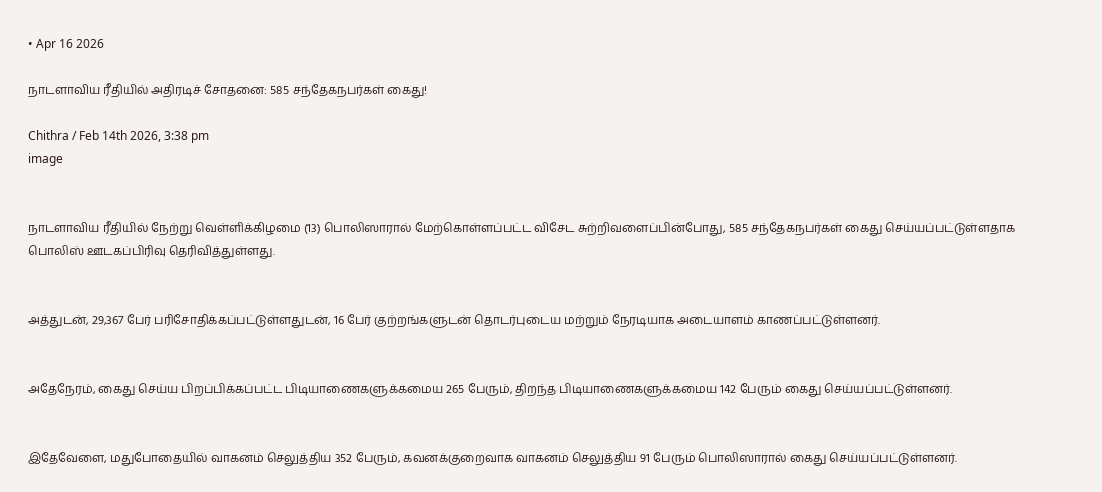• Apr 16 2026

நாடளாவிய ரீதியில் அதிரடிச் சோதனை: 585 சந்தேகநபர்கள் கைது!

Chithra / Feb 14th 2026, 3:38 pm
image


நாடளாவிய ரீதியில் நேற்று வெள்ளிக்கிழமை (13) பொலிஸாரால் மேற்கொள்ளப்பட்ட விசேட சுற்றிவளைப்பின்போது, 585 சந்தேகநபர்கள் கைது செய்யப்பட்டுள்ளதாக பொலிஸ் ஊடகப்பிரிவு தெரிவித்துள்ளது.


அத்துடன், 29,367 பேர் பரிசோதிக்கப்பட்டுள்ளதுடன், 16 பேர் குற்றங்களுடன் தொடர்புடைய மற்றும் நேரடியாக அடையாளம் காணப்பட்டுள்ளனர்.


அதேநேரம், கைது செய்ய பிறப்பிக்கப்பட்ட பிடியாணைகளுக்கமைய 265 பேரும், திறந்த பிடியாணைகளுக்கமைய 142 பேரும் கைது செய்யப்பட்டுள்ளனர்.


இதேவேளை, மதுபோதையில் வாகனம் செலுத்திய 352 பேரும், கவனக்குறைவாக வாகனம் செலுத்திய 91 பேரும் பொலிஸாரால் கைது செய்யப்பட்டுள்ளனர்.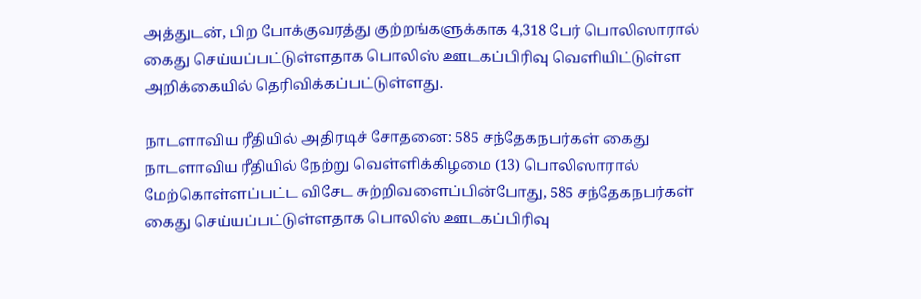அத்துடன், பிற போக்குவரத்து குற்றங்களுக்காக 4,318 பேர் பொலிஸாரால் கைது செய்யப்பட்டுள்ளதாக பொலிஸ் ஊடகப்பிரிவு வெளியிட்டுள்ள அறிக்கையில் தெரிவிக்கப்பட்டுள்ளது.

நாடளாவிய ரீதியில் அதிரடிச் சோதனை: 585 சந்தேகநபர்கள் கைது நாடளாவிய ரீதியில் நேற்று வெள்ளிக்கிழமை (13) பொலிஸாரால் மேற்கொள்ளப்பட்ட விசேட சுற்றிவளைப்பின்போது, 585 சந்தேகநபர்கள் கைது செய்யப்பட்டுள்ளதாக பொலிஸ் ஊடகப்பிரிவு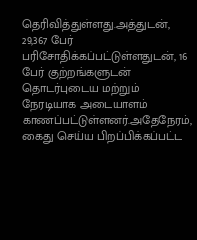தெரிவித்துள்ளது.அத்துடன், 29,367 பேர் பரிசோதிக்கப்பட்டுள்ளதுடன், 16 பேர் குற்றங்களுடன் தொடர்புடைய மற்றும் நேரடியாக அடையாளம் காணப்பட்டுள்ளனர்.அதேநேரம், கைது செய்ய பிறப்பிக்கப்பட்ட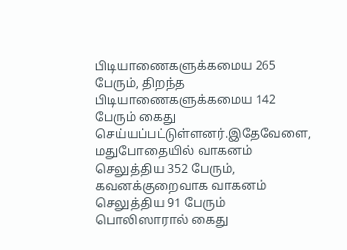பிடியாணைகளுக்கமைய 265 பேரும், திறந்த பிடியாணைகளுக்கமைய 142 பேரும் கைது செய்யப்பட்டுள்ளனர்.இதேவேளை, மதுபோதையில் வாகனம் செலுத்திய 352 பேரும், கவனக்குறைவாக வாகனம் செலுத்திய 91 பேரும் பொலிஸாரால் கைது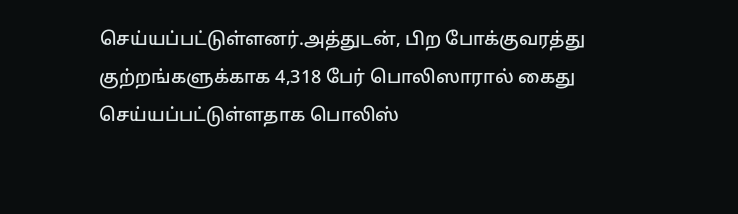செய்யப்பட்டுள்ளனர்.அத்துடன், பிற போக்குவரத்து குற்றங்களுக்காக 4,318 பேர் பொலிஸாரால் கைது செய்யப்பட்டுள்ளதாக பொலிஸ்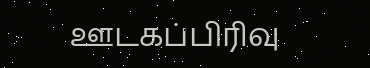ஊடகப்பிரிவு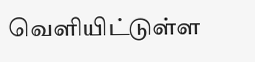வெளியிட்டுள்ள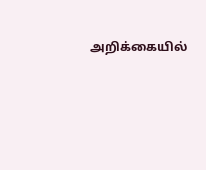அறிக்கையில்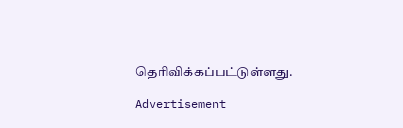தெரிவிக்கப்பட்டுள்ளது.

Advertisement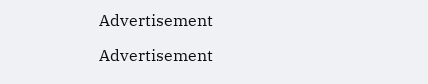Advertisement

Advertisement